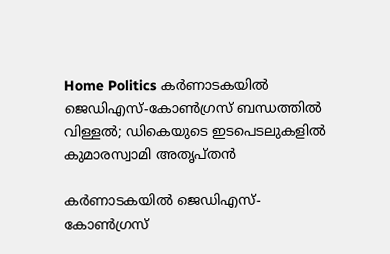Home Politics കര്‍ണാടകയില്‍ ജെഡിഎസ്-കോണ്‍ഗ്രസ് ബന്ധത്തില്‍ വിള്ളല്‍; ഡികെയുടെ ഇടപെടലുകളില്‍ കുമാരസ്വാമി അതൃപ്തന്‍

കര്‍ണാടകയില്‍ ജെഡിഎസ്-കോണ്‍ഗ്രസ്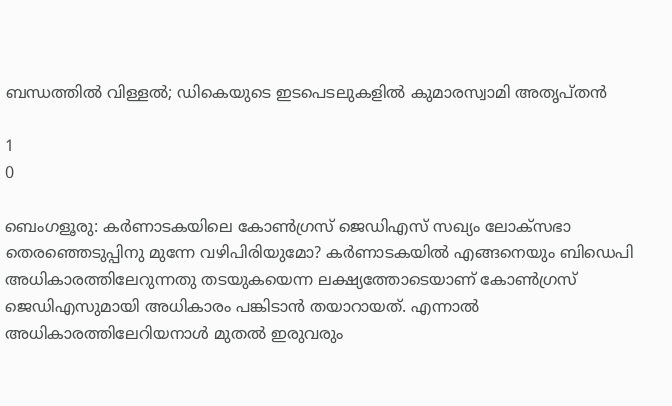ബന്ധത്തില്‍ വിള്ളല്‍; ഡികെയുടെ ഇടപെടലുകളില്‍ കുമാരസ്വാമി അതൃപ്തന്‍

1
0

ബെംഗളൂരു: കര്‍ണാടകയിലെ കോണ്‍ഗ്രസ് ജെഡിഎസ് സഖ്യം ലോക്‌സഭാ തെരഞ്ഞെടുപ്പിനു മുന്നേ വഴിപിരിയുമോ? കര്‍ണാടകയില്‍ എങ്ങനെയും ബിഡെപി അധികാരത്തിലേറുന്നതു തടയുകയെന്ന ലക്ഷ്യത്തോടെയാണ് കോണ്‍ഗ്രസ് ജെഡിഎസുമായി അധികാരം പങ്കിടാന്‍ തയാറായത്. എന്നാല്‍ അധികാരത്തിലേറിയനാള്‍ മുതല്‍ ഇരുവരും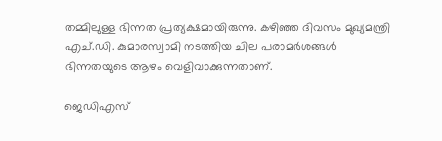തമ്മിലുള്ള ഭിന്നത പ്രത്യക്ഷമായിരുന്നു. കഴിഞ്ഞ ദിവസം മുഖ്യമന്ത്രി എച്.ഡി. കുമാരസ്വാമി നടത്തിയ ചില പരാമര്‍ശങ്ങള്‍ ഭിന്നതയുടെ ആഴം വെളിവാക്കുന്നതാണ്.

ജെഡിഎസ്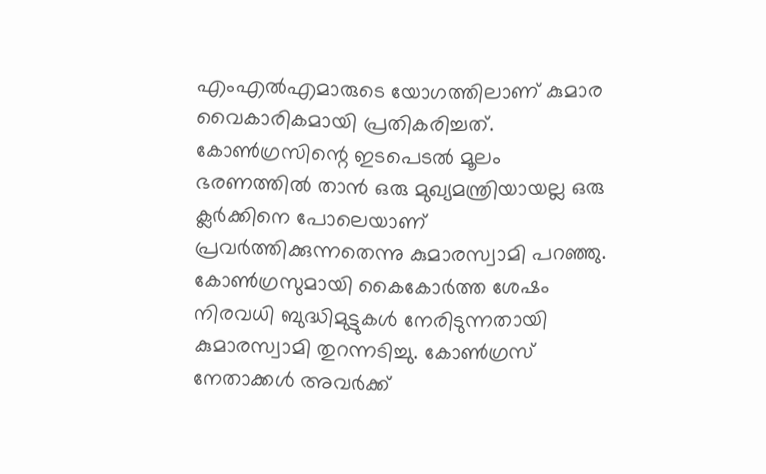എംഎല്‍എമാരുടെ യോഗത്തിലാണ് കുമാര വൈകാരികമായി പ്രതികരിച്ചത്. കോണ്‍ഗ്രസിന്റെ ഇടപെടല്‍ മൂലം ഭരണത്തില്‍ താന്‍ ഒരു മുഖ്യമന്ത്രിയായല്ല ഒരു ക്ലര്‍ക്കിനെ പോലെയാണ് പ്രവര്‍ത്തിക്കുന്നതെന്നു കുമാരസ്വാമി പറഞ്ഞു. കോണ്‍ഗ്രസുമായി കൈകോര്‍ത്ത ശേഷം നിരവധി ബുദ്ധിമുട്ടുകള്‍ നേരിടുന്നതായി കുമാരസ്വാമി തുറന്നടിച്ചു. കോണ്‍ഗ്രസ് നേതാക്കള്‍ അവര്‍ക്ക്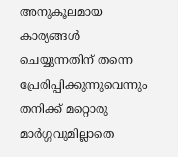അനുകൂലമായ കാര്യങ്ങള്‍ ചെയ്യുന്നതിന് തന്നെ പ്രേരിപ്പിക്കുന്നുവെന്നും തനിക്ക് മറ്റൊരു മാര്‍ഗ്ഗവുമില്ലാതെ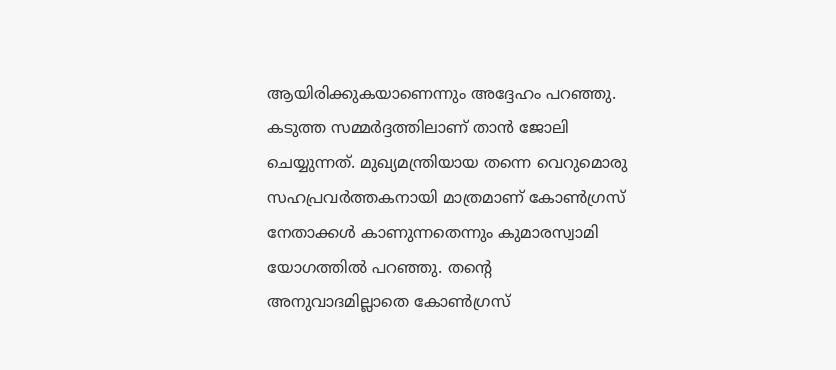ആയിരിക്കുകയാണെന്നും അദ്ദേഹം പറഞ്ഞു. കടുത്ത സമ്മര്‍ദ്ദത്തിലാണ് താന്‍ ജോലി ചെയ്യുന്നത്. മുഖ്യമന്ത്രിയായ തന്നെ വെറുമൊരു സഹപ്രവര്‍ത്തകനായി മാത്രമാണ് കോണ്‍ഗ്രസ് നേതാക്കള്‍ കാണുന്നതെന്നും കുമാരസ്വാമി യോഗത്തില്‍ പറഞ്ഞു. തന്റെ അനുവാദമില്ലാതെ കോണ്‍ഗ്രസ്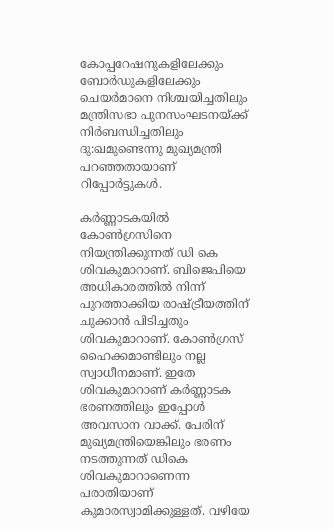കോപ്പറേഷനുകളിലേക്കും ബോര്‍ഡുകളിലേക്കും ചെയര്‍മാനെ നിശ്ചയിച്ചതിലും മന്ത്രിസഭാ പുനസംഘടനയ്ക്ക് നിര്‍ബന്ധിച്ചതിലും ദു:ഖമുണ്ടെന്നു മുഖ്യമന്ത്രി പറഞ്ഞതായാണ് റിപ്പോര്‍ട്ടുകള്‍.

കര്‍ണ്ണാടകയില്‍ കോണ്‍ഗ്രസിനെ നിയന്ത്രിക്കുന്നത് ഡി കെ ശിവകുമാറാണ്. ബിജെപിയെ അധികാരത്തില്‍ നിന്ന് പുറത്താക്കിയ രാഷ്ട്രീയത്തിന് ചുക്കാന്‍ പിടിച്ചതും ശിവകുമാറാണ്. കോണ്‍ഗ്രസ് ഹൈക്കമാണ്ടിലും നല്ല സ്വാധീനമാണ്. ഇതേ ശിവകുമാറാണ് കര്‍ണ്ണാടക ഭരണത്തിലും ഇപ്പോള്‍ അവസാന വാക്ക്. പേരിന് മുഖ്യമന്ത്രിയെങ്കിലും ഭരണം നടത്തുന്നത് ഡികെ ശിവകുമാറാണെന്ന പരാതിയാണ് കുമാരസ്വാമിക്കുള്ളത്. വഴിയേ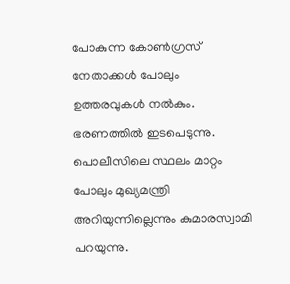പോകുന്ന കോണ്‍ഗ്രസ് നേതാക്കള്‍ പോലും ഉത്തരവുകള്‍ നല്‍കും. ഭരണത്തില്‍ ഇടപെടുന്നു. പൊലീസിലെ സ്ഥലം മാറ്റം പോലും മുഖ്യമന്ത്രി അറിയുന്നില്ലെന്നും കുമാരസ്വാമി പറയുന്നു.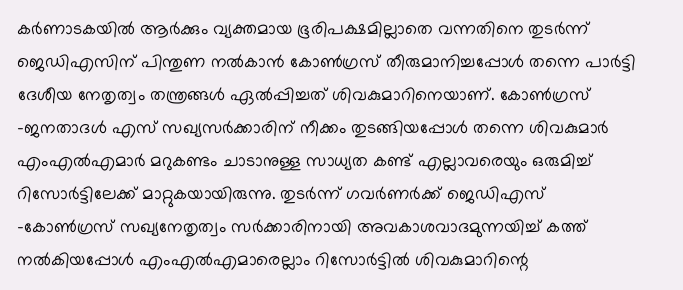കര്‍ണാടകയില്‍ ആര്‍ക്കും വ്യക്തമായ ഭൂരിപക്ഷമില്ലാതെ വന്നതിനെ തുടര്‍ന്ന് ജെഡിഎസിന് പിന്തുണ നല്‍കാന്‍ കോണ്‍ഗ്രസ് തീരുമാനിച്ചപ്പോള്‍ തന്നെ പാര്‍ട്ടി ദേശീയ നേതൃത്വം തന്ത്രങ്ങള്‍ ഏല്‍പ്പിച്ചത് ശിവകുമാറിനെയാണ്. കോണ്‍ഗ്രസ് -ജനതാദള്‍ എസ് സഖ്യസര്‍ക്കാരിന് നീക്കം തുടങ്ങിയപ്പോള്‍ തന്നെ ശിവകുമാര്‍ എംഎല്‍എമാര്‍ മറുകണ്ടം ചാടാനുള്ള സാധ്യത കണ്ട് എല്ലാവരെയും ഒരുമിച്ച് റിസോര്‍ട്ടിലേക്ക് മാറ്റുകയായിരുന്നു. തുടര്‍ന്ന് ഗവര്‍ണര്‍ക്ക് ജെഡിഎസ് -കോണ്‍ഗ്രസ് സഖ്യനേതൃത്വം സര്‍ക്കാരിനായി അവകാശവാദമുന്നയിച്ച് കത്ത് നല്‍കിയപ്പോള്‍ എംഎല്‍എമാരെല്ലാം റിസോര്‍ട്ടില്‍ ശിവകുമാറിന്റെ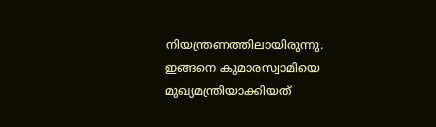നിയന്ത്രണത്തിലായിരുന്നു. ഇങ്ങനെ കുമാരസ്വാമിയെ മുഖ്യമന്ത്രിയാക്കിയത്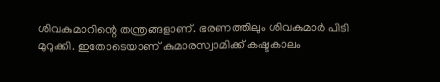ശിവകുമാറിന്റെ തന്ത്രങ്ങളാണ്. ഭരണത്തിലും ശിവകുമാര്‍ പിടി മുറുക്കി. ഇതോടെയാണ് കുമാരസ്വാമിക്ക് കഷ്ടകാലം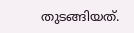തുടങ്ങിയത്.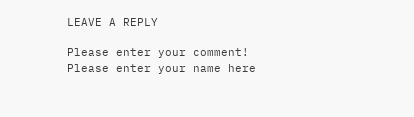LEAVE A REPLY

Please enter your comment!
Please enter your name here